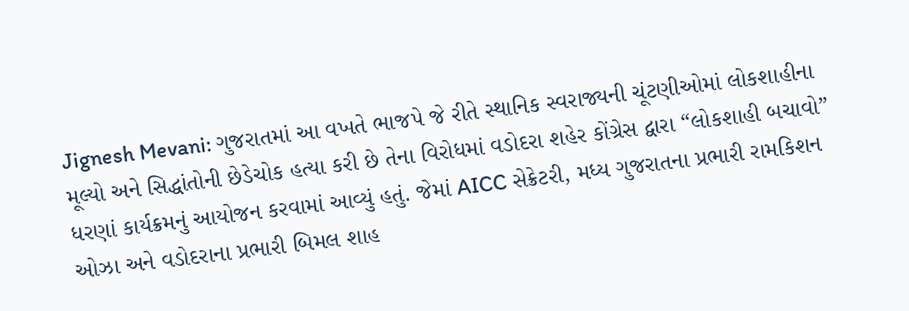Jignesh Mevani: ગુજરાતમાં આ વખતે ભાજપે જે રીતે સ્થાનિક સ્વરાજ્યની ચૂંટણીઓમાં લોકશાહીના મૂલ્યો અને સિદ્ધાંતોની છેડેચોક હત્યા કરી છે તેના વિરોધમાં વડોદરા શહેર કોંગ્રેસ દ્વારા “લોકશાહી બચાવો” ધરણાં કાર્યક્રમનું આયોજન કરવામાં આવ્યું હતું. જેમાં AICC સેક્રેટરી, મધ્ય ગુજરાતના પ્રભારી રામકિશન ઓઝા અને વડોદરાના પ્રભારી બિમલ શાહ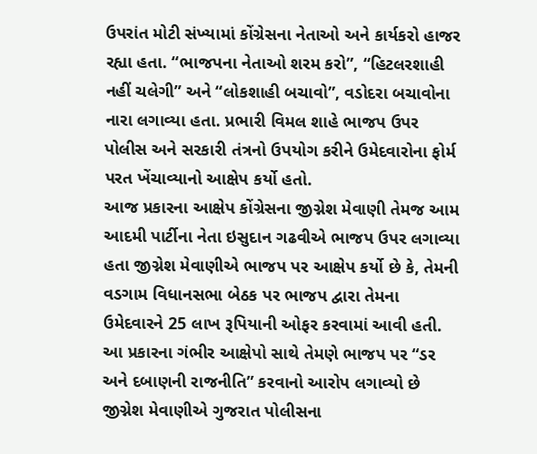ઉપરાંત મોટી સંખ્યામાં કોંગ્રેસના નેતાઓ અને કાર્યકરો હાજર રહ્યા હતા. “ભાજપના નેતાઓ શરમ કરો”, “હિટલરશાહી નહીં ચલેગી” અને “લોકશાહી બચાવો”, વડોદરા બચાવોના નારા લગાવ્યા હતા. પ્રભારી વિમલ શાહે ભાજપ ઉપર પોલીસ અને સરકારી તંત્રનો ઉપયોગ કરીને ઉમેદવારોના ફોર્મ પરત ખેંચાવ્યાનો આક્ષેપ કર્યો હતો.
આજ પ્રકારના આક્ષેપ કોંગ્રેસના જીગ્નેશ મેવાણી તેમજ આમ આદમી પાર્ટીના નેતા ઇસુદાન ગઢવીએ ભાજપ ઉપર લગાવ્યા હતા જીગ્નેશ મેવાણીએ ભાજપ પર આક્ષેપ કર્યો છે કે, તેમની વડગામ વિધાનસભા બેઠક પર ભાજપ દ્વારા તેમના ઉમેદવારને 25 લાખ રૂપિયાની ઓફર કરવામાં આવી હતી. આ પ્રકારના ગંભીર આક્ષેપો સાથે તેમણે ભાજપ પર “ડર અને દબાણની રાજનીતિ” કરવાનો આરોપ લગાવ્યો છે જીગ્નેશ મેવાણીએ ગુજરાત પોલીસના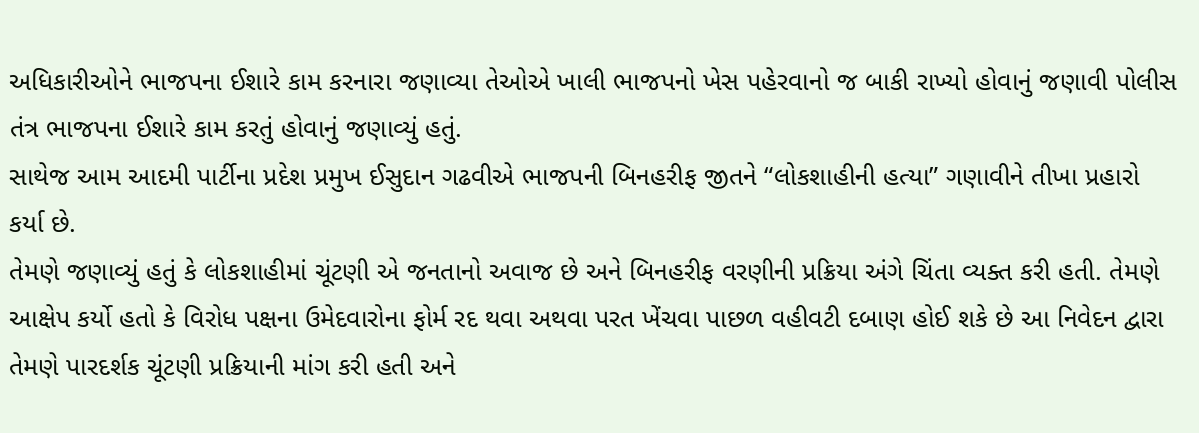અધિકારીઓને ભાજપના ઈશારે કામ કરનારા જણાવ્યા તેઓએ ખાલી ભાજપનો ખેસ પહેરવાનો જ બાકી રાખ્યો હોવાનું જણાવી પોલીસ તંત્ર ભાજપના ઈશારે કામ કરતું હોવાનું જણાવ્યું હતું.
સાથેજ આમ આદમી પાર્ટીના પ્રદેશ પ્રમુખ ઈસુદાન ગઢવીએ ભાજપની બિનહરીફ જીતને “લોકશાહીની હત્યા” ગણાવીને તીખા પ્રહારો કર્યા છે.
તેમણે જણાવ્યું હતું કે લોકશાહીમાં ચૂંટણી એ જનતાનો અવાજ છે અને બિનહરીફ વરણીની પ્રક્રિયા અંગે ચિંતા વ્યક્ત કરી હતી. તેમણે આક્ષેપ કર્યો હતો કે વિરોધ પક્ષના ઉમેદવારોના ફોર્મ રદ થવા અથવા પરત ખેંચવા પાછળ વહીવટી દબાણ હોઈ શકે છે આ નિવેદન દ્વારા તેમણે પારદર્શક ચૂંટણી પ્રક્રિયાની માંગ કરી હતી અને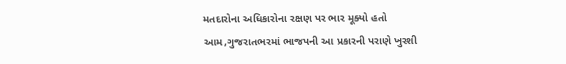મતદારોના અધિકારોના રક્ષણ પર ભાર મૂક્યો હતો આમ,ગુજરાતભરમાં ભાજપની આ પ્રકારની પરાણે ખુરશી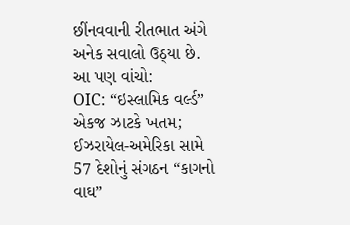છીંનવવાની રીતભાત અંગે અનેક સવાલો ઉઠ્યા છે.
આ પણ વાંચો:
OIC: “ઇસ્લામિક વર્લ્ડ” એકજ ઝાટકે ખતમ; ઈઝરાયેલ-અમેરિકા સામે 57 દેશોનું સંગઠન “કાગનો વાઘ”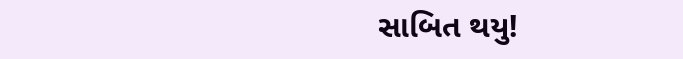સાબિત થયુ!